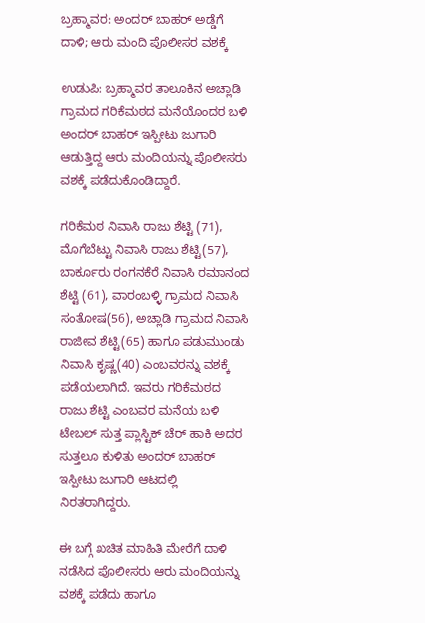ಬ್ರಹ್ಮಾವರ: ಅಂದರ್ ಬಾಹರ್ ಅಡ್ಡೆಗೆ ದಾಳಿ; ಆರು ಮಂದಿ ಪೊಲೀಸರ ವಶಕ್ಕೆ

ಉಡುಪಿ: ಬ್ರಹ್ಮಾವರ ತಾಲೂಕಿನ ಅಚ್ಲಾಡಿ ಗ್ರಾಮದ ಗರಿಕೆಮಠದ ಮನೆಯೊಂದರ ಬಳಿ ಅಂದರ್ ಬಾಹರ್ ಇಸ್ಪೀಟು ಜುಗಾರಿ ಆಡುತ್ತಿದ್ದ ಆರು ಮಂದಿಯನ್ನು ಪೊಲೀಸರು ವಶಕ್ಕೆ ಪಡೆದುಕೊಂಡಿದ್ದಾರೆ.

ಗರಿಕೆಮಠ ನಿವಾಸಿ ರಾಜು ಶೆಟ್ಟಿ (71), ಮೊಗೆಬೆಟ್ಟು ನಿವಾಸಿ ರಾಜು ಶೆಟ್ಟಿ(57), ಬಾರ್ಕೂರು ರಂಗನಕೆರೆ ನಿವಾಸಿ ರಮಾನಂದ ಶೆಟ್ಟಿ (61), ವಾರಂಬಳ್ಳಿ ಗ್ರಾಮದ ನಿವಾಸಿ ಸಂತೋಷ(56), ಅಚ್ಲಾಡಿ ಗ್ರಾಮದ ನಿವಾಸಿ ರಾಜೀವ ಶೆಟ್ಟಿ(65) ಹಾಗೂ ಪಡುಮುಂಡು ನಿವಾಸಿ ಕೃಷ್ಣ(40) ಎಂಬವರನ್ನು ವಶಕ್ಕೆ ಪಡೆಯಲಾಗಿದೆ. ಇವರು ಗರಿಕೆಮಠದ ರಾಜು ಶೆಟ್ಟಿ ಎಂಬವರ ಮನೆಯ ಬಳಿ ಟೇಬಲ್ ಸುತ್ತ ಪ್ಲಾಸ್ಟಿಕ್ ಚೆರ್ ಹಾಕಿ ಅದರ ಸುತ್ತಲೂ ಕುಳಿತು ಅಂದರ್‌ ಬಾಹರ್‌ ಇಸ್ಪೀಟು ಜುಗಾರಿ ಆಟದಲ್ಲಿ ನಿರತರಾಗಿದ್ದರು‌.

ಈ ಬಗ್ಗೆ ಖಚಿತ ಮಾಹಿತಿ ಮೇರೆಗೆ ದಾಳಿ ನಡೆಸಿದ ಪೊಲೀಸರು ಆರು ಮಂದಿಯನ್ನು ವಶಕ್ಕೆ ಪಡೆದು ಹಾಗೂ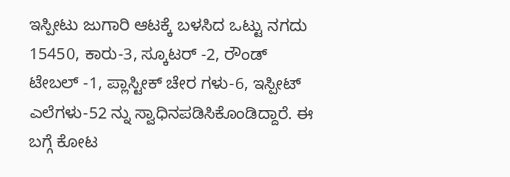ಇಸ್ಪೀಟು ಜುಗಾರಿ ಆಟಕ್ಕೆ ಬಳಸಿದ ಒಟ್ಟು ನಗದು 15450, ಕಾರು-3, ಸ್ಕೂಟರ್‌ -2, ರೌಂಡ್‌ ಟೇಬಲ್‌ -1, ಪ್ಲಾಸ್ಟೀಕ್‌ ಚೇರ ಗಳು-6, ಇಸ್ಪೀಟ್‌ ಎಲೆಗಳು-52 ನ್ನು ಸ್ವಾಧಿನಪಡಿಸಿಕೊಂಡಿದ್ದಾರೆ. ಈ ಬಗ್ಗೆ ಕೋಟ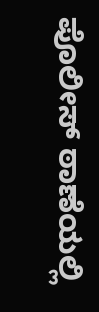ಪೊಲೀಸ್ ಠಾಣೆಯಲ್ಲಿ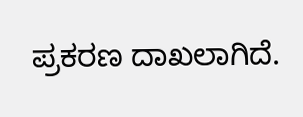ಪ್ರಕರಣ ದಾಖಲಾಗಿದೆ.